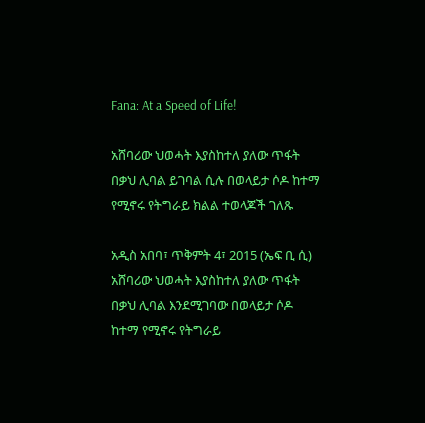Fana: At a Speed of Life!

አሸባሪው ህወሓት እያስከተለ ያለው ጥፋት በቃህ ሊባል ይገባል ሲሉ በወላይታ ሶዶ ከተማ የሚኖሩ የትግራይ ክልል ተወላጆች ገለጹ

አዲስ አበባ፣ ጥቅምት 4፣ 2015 (ኤፍ ቢ ሲ) አሸባሪው ህወሓት እያስከተለ ያለው ጥፋት በቃህ ሊባል እንደሚገባው በወላይታ ሶዶ ከተማ የሚኖሩ የትግራይ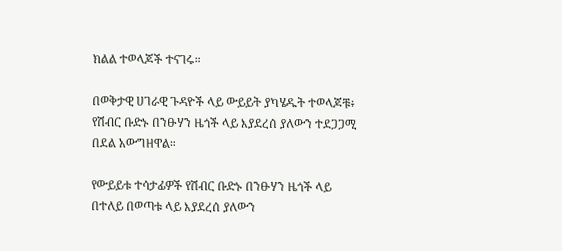ክልል ተወላጆች ተናገሩ።

በወቅታዊ ሀገራዊ ጉዳዮች ላይ ውይይት ያካሄዱት ተወላጆቹ፥ የሽብር ቡድኑ በንፁሃን ዜጎች ላይ እያደረሰ ያለውን ተደጋጋሚ በደል አውግዘዋል።

የውይይቱ ተሳታፊዎች የሽብር ቡድኑ በንፁሃን ዜጎች ላይ በተለይ በወጣቱ ላይ እያደረሰ ያለውን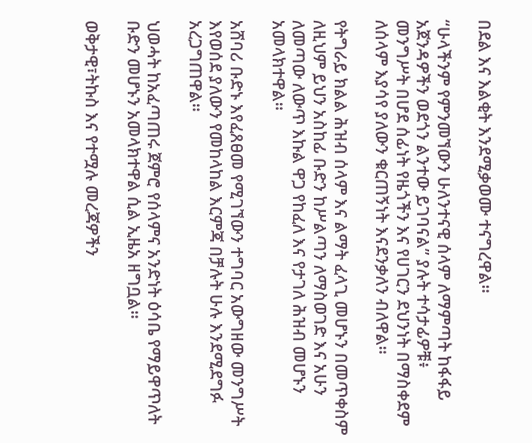በደል እና እልቂት እንደሚቃወሙ ተናግረዋል።

“ሁላችንም የምንመኘውን ሁለንተናዊ ሰላም ለማምጣት ከፋፋይ አጀንዳዎችን ወደጎን ልንተው ይገባናል” ያሉት ተሳታፊዎቹ፥ መንግሥት በሆደ ሰፊነት የዜጎችን እና የሀገርን ደህንነት በማስቀደም ለሰላም እያሳየ ያለውን ቁርጠኝነት እናደንቃለን ብለዋል።

የትግራይ ክልል ሕዝብ ሰላም እና ልማት ፈላጊ መሆኑን በመጥቀስም ለዚህም ይህን አስከፊ ቡድን ከሥልጣን ለማስወገድ እና አሁን ለመጣው ለውጥ እኩል ዋጋ የከፈለ እና የታገለ ሕዝብ መሆኑን አመላክተዋል።

አሸባሪ ቡድኑ እየፈጸፀመ የሚገኘውን ተግባር አውግዘው መንግሥት እየወሰደ ያለውን የመከላከል እርምጃ በቻሉት ሁሉ እንደሚደግፉ አረጋግጠዋል።

ህወሓት ከአፈጣጠሩ ጀምሮ የሰላምና አንድነት ዕሳቤ የማይዋጥለት ቡድን መሆኑን አመላክተዋል ሲል ኢዜአ ዘግቧል።

ወቅታዊ፣ትኩስ እና የተሟሉ መረጃዎችን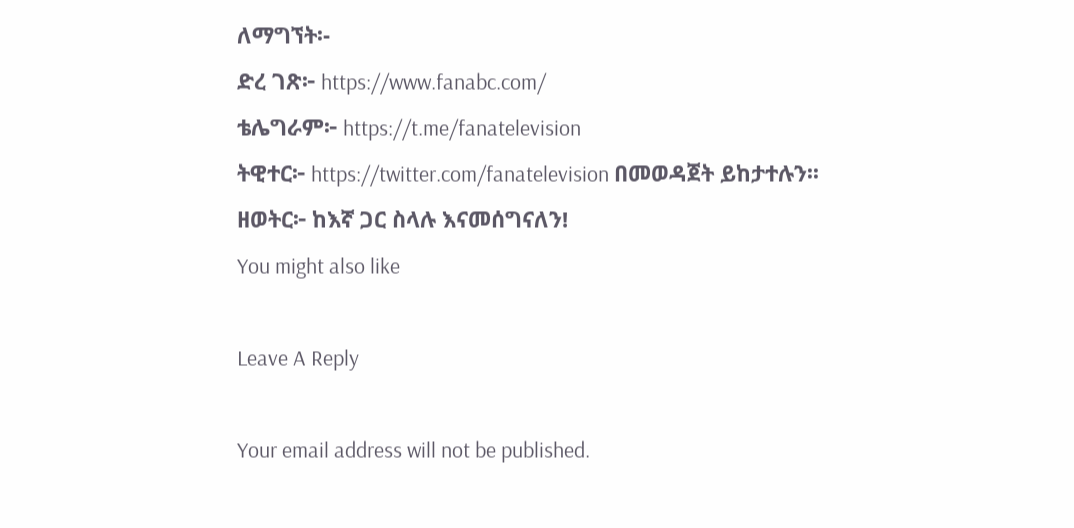ለማግኘት፡-
ድረ ገጽ፦ https://www.fanabc.com/
ቴሌግራም፦ https://t.me/fanatelevision
ትዊተር፦ https://twitter.com/fanatelevision በመወዳጀት ይከታተሉን፡፡
ዘወትር፦ ከእኛ ጋር ስላሉ እናመሰግናለን!
You might also like

Leave A Reply

Your email address will not be published.